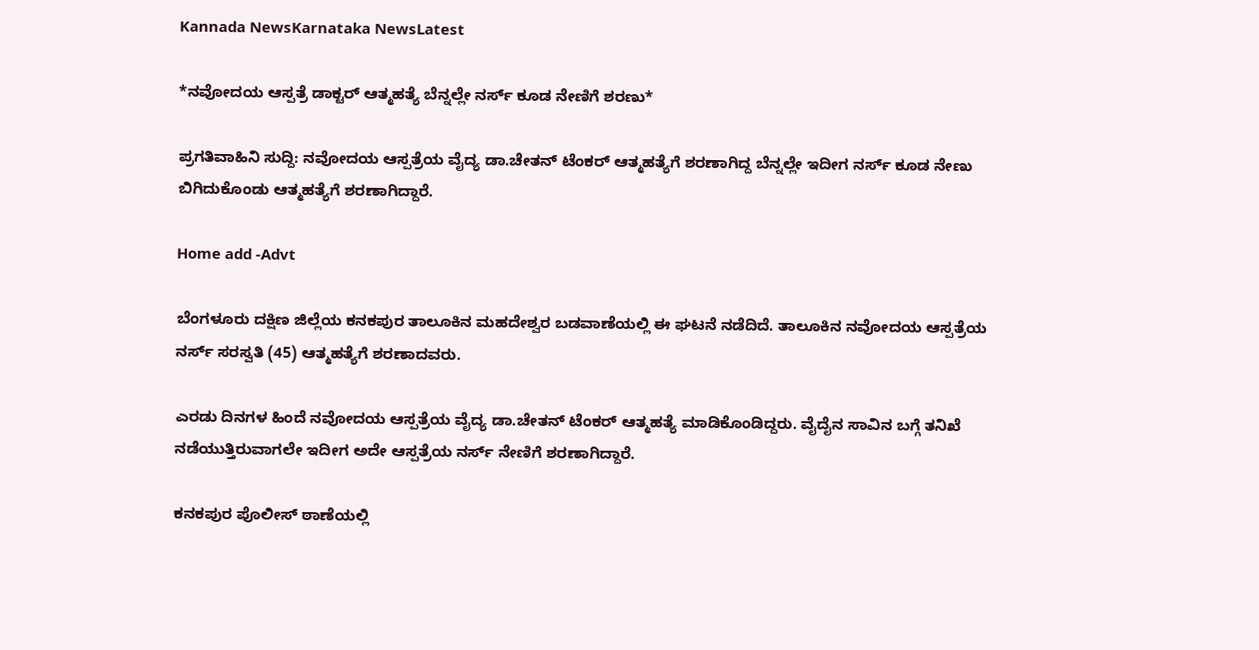Kannada NewsKarnataka NewsLatest

*ನವೋದಯ ಆಸ್ಪತ್ರೆ ಡಾಕ್ಟರ್ ಆತ್ಮಹತ್ಯೆ ಬೆನ್ನಲ್ಲೇ ನರ್ಸ್ ಕೂಡ ನೇಣಿಗೆ ಶರಣು*

ಪ್ರಗತಿವಾಹಿನಿ ಸುದ್ದಿ: ನವೋದಯ ಆಸ್ಪತ್ರೆಯ ವೈದ್ಯ ಡಾ.ಚೇತನ್ ಟೆಂಕರ್ ಆತ್ಮಹತ್ಯೆಗೆ ಶರಣಾಗಿದ್ದ ಬೆನ್ನಲ್ಲೇ ಇದೀಗ ನರ್ಸ್ ಕೂಡ ನೇಣು ಬಿಗಿದುಕೊಂಡು ಆತ್ಮಹತ್ಯೆಗೆ ಶರಣಾಗಿದ್ದಾರೆ.

Home add -Advt

ಬೆಂಗಳೂರು ದಕ್ಷಿಣ ಜಿಲ್ಲೆಯ ಕನಕಪುರ ತಾಲೂಕಿನ ಮಹದೇಶ್ವರ ಬಡವಾಣೆಯಲ್ಲಿ ಈ ಘಟನೆ ನಡೆದಿದೆ. ತಾಲೂಕಿನ ನವೋದಯ ಆಸ್ಪತ್ರೆಯ ನರ್ಸ್ ಸರಸ್ವತಿ (45) ಆತ್ಮಹತ್ಯೆಗೆ ಶರಣಾದವರು.

ಎರಡು ದಿನಗಳ ಹಿಂದೆ ನವೋದಯ ಆಸ್ಪತ್ರೆಯ ವೈದ್ಯ ಡಾ.ಚೇತನ್ ಟೆಂಕರ್ ಆತ್ಮಹತ್ಯೆ ಮಾಡಿಕೊಂಡಿದ್ದರು. ವೈದೈನ ಸಾವಿನ ಬಗ್ಗೆ ತನಿಖೆ ನಡೆಯುತ್ತಿರುವಾಗಲೇ ಇದೀಗ ಅದೇ ಆಸ್ಪತ್ರೆಯ ನರ್ಸ್ ನೇಣಿಗೆ ಶರಣಾಗಿದ್ದಾರೆ.

ಕನಕಪುರ ಪೊಲೀಸ್ ಠಾಣೆಯಲ್ಲಿ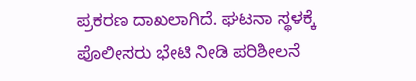ಪ್ರಕರಣ ದಾಖಲಾಗಿದೆ. ಘಟನಾ ಸ್ಥಳಕ್ಕೆ ಪೊಲೀಸರು ಭೇಟಿ ನೀಡಿ ಪರಿಶೀಲನೆ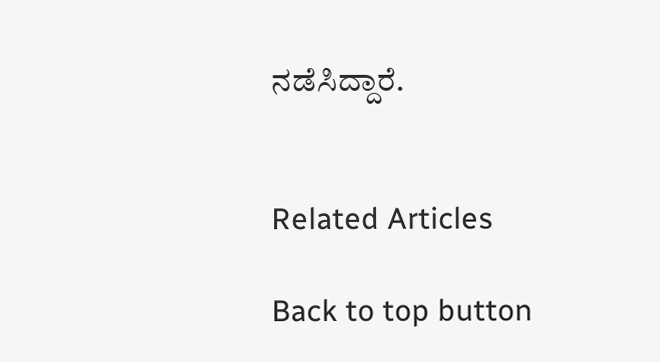ನಡೆಸಿದ್ದಾರೆ.


Related Articles

Back to top button